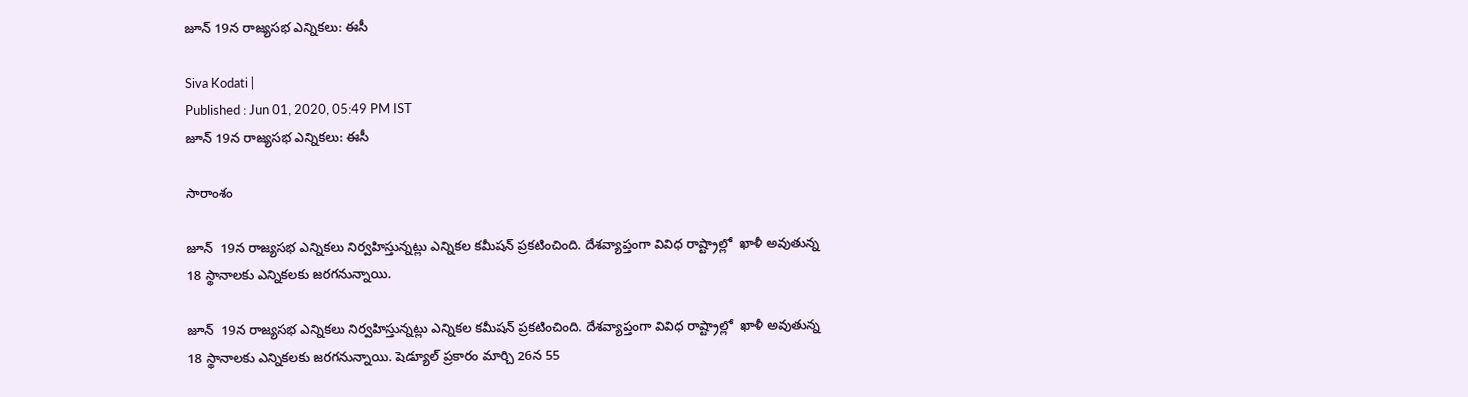జూన్ 19న రాజ్యసభ ఎన్నికలు: ఈసీ

Siva Kodati |
Published : Jun 01, 2020, 05:49 PM IST
జూన్ 19న రాజ్యసభ ఎన్నికలు: ఈసీ

సారాంశం

జూన్  19న రాజ్యసభ ఎన్నికలు నిర్వహిస్తున్నట్లు ఎన్నికల కమీషన్ ప్రకటించింది. దేశవ్యాప్తంగా వివిధ రాష్ట్రాల్లో  ఖాళీ అవుతున్న 18 స్థానాలకు ఎన్నికలకు జరగనున్నాయి.

జూన్  19న రాజ్యసభ ఎన్నికలు నిర్వహిస్తున్నట్లు ఎన్నికల కమీషన్ ప్రకటించింది. దేశవ్యాప్తంగా వివిధ రాష్ట్రాల్లో  ఖాళీ అవుతున్న 18 స్థానాలకు ఎన్నికలకు జరగనున్నాయి. షెడ్యూల్ ప్రకారం మార్చి 26న 55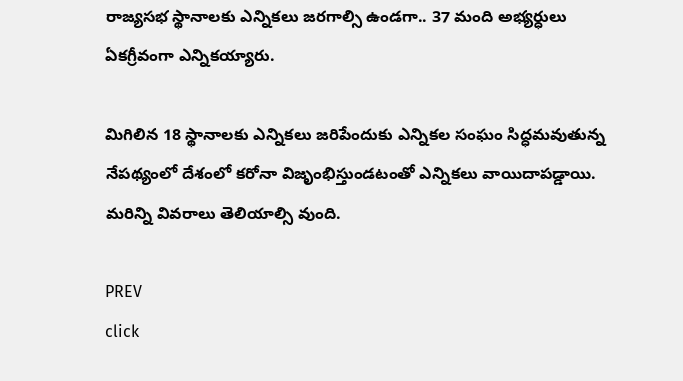రాజ్యసభ స్థానాలకు ఎన్నికలు జరగాల్సి ఉండగా.. 37 మంది అభ్యర్ధులు ఏకగ్రీవంగా ఎన్నికయ్యారు.

మిగిలిన 18 స్థానాలకు ఎన్నికలు జరిపేందుకు ఎన్నికల సంఘం సిద్ధమవుతున్న నేపథ్యంలో దేశంలో కరోనా విజృంభిస్తుండటంతో ఎన్నికలు వాయిదాపడ్డాయి. మరిన్ని వివరాలు తెలియాల్సి వుంది.

PREV
click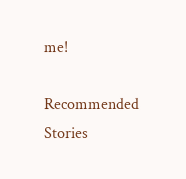me!

Recommended Stories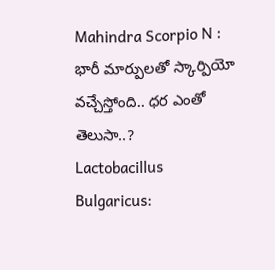Mahindra Scorpio N : భారీ మార్పులతో స్కార్పియో వచ్చేస్తోంది.. ధర ఎంతో తెలుసా..?
Lactobacillus Bulgaricus: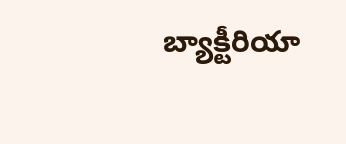బ్యాక్టీరియా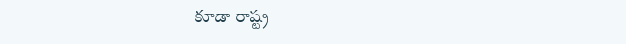కూడా రాష్ట్ర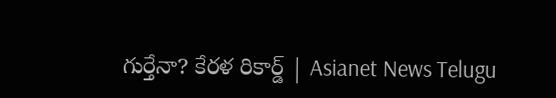గుర్తేనా? కేరళ రికార్డ్ | Asianet News Telugu